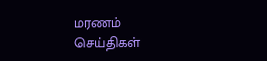மரணம்
செய்திகள்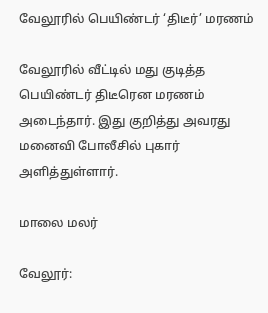வேலூரில் பெயிண்டர் ‘திடீர்’ மரணம்

வேலூரில் வீட்டில் மது குடித்த பெயிண்டர் திடீரென மரணம் அடைந்தார். இது குறித்து அவரது மனைவி போலீசில் புகார் அளித்துள்ளார்.

மாலை மலர்

வேலூர்: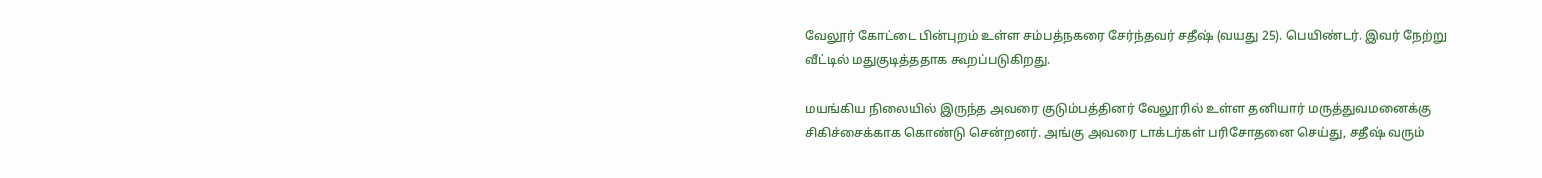வேலூர் கோட்டை பின்புறம் உள்ள சம்பத்நகரை சேர்ந்தவர் சதீஷ் (வயது 25). பெயிண்டர். இவர் நேற்று வீட்டில் மதுகுடித்ததாக கூறப்படுகிறது.

மயங்கிய நிலையில் இருந்த அவரை குடும்பத்தினர் வேலூரில் உள்ள தனியார் மருத்துவமனைக்கு சிகிச்சைக்காக கொண்டு சென்றனர். அங்கு அவரை டாக்டர்கள் பரிசோதனை செய்து, சதீஷ் வரும்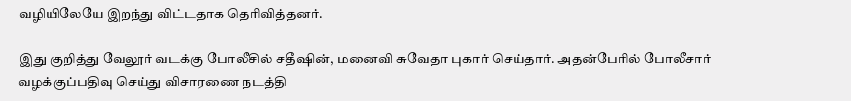வழியிலேயே இறந்து விட்டதாக தெரிவித்தனர்.

இது குறித்து வேலூர் வடக்கு போலீசில் சதீஷின், மனைவி சுவேதா புகார் செய்தார். அதன்பேரில் போலீசார் வழக்குப்பதிவு செய்து விசாரணை நடத்தி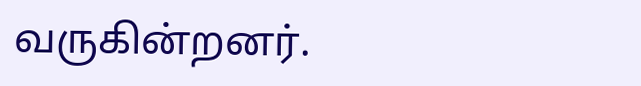வருகின்றனர்.